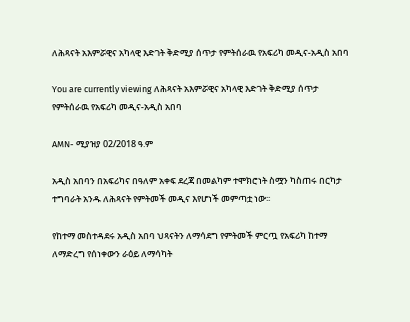ለሕጻናት አእምሯዊና አካላዊ እድገት ቅድሚያ ሰጥታ የምትሰራዉ የአፍሪካ መዲና-አዲስ አበባ

You are currently viewing ለሕጻናት አእምሯዊና አካላዊ እድገት ቅድሚያ ሰጥታ የምትሰራዉ የአፍሪካ መዲና-አዲስ አበባ

AMN- ሚያዝያ 02/2018 ዓ.ም

አዲስ አበባን በአፍሪካና በዓለም አቀፍ ደረጃ በመልካም ተሞክሮነት ስሟን ካስጠሩ በርካታ ተግባራት አንዱ ለሕጻናት የምትመች መዲና እየሆነች መምጣቷ ነው፡፡

የከተማ መስተዳደሩ አዲስ አበባ ህጻናትን ለማሳደግ የምትመች ምርጧ የአፍሪካ ከተማ ለማድረግ የሰነቀውን ራዕይ ለማሳካት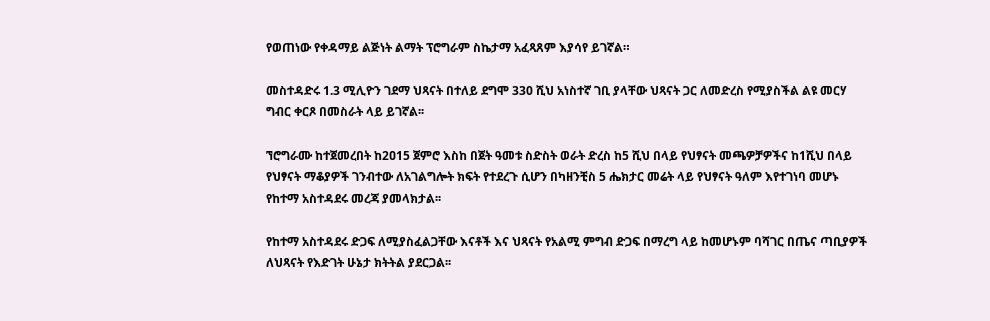የወጠነው የቀዳማይ ልጅነት ልማት ፕሮግራም ስኬታማ አፈጻጸም እያሳየ ይገኛል።

መስተዳድሩ 1.3 ሚሊዮን ገደማ ህጻናት በተለይ ደግሞ 330 ሺህ አነስተኛ ገቢ ያላቸው ህጻናት ጋር ለመድረስ የሚያስችል ልዩ መርሃ ግብር ቀርጾ በመስራት ላይ ይገኛል፡፡

ኘሮግራሙ ከተጀመረበት ከ2ዐ15 ጀምሮ እስከ በጀት ዓመቱ ስድስት ወራት ድረስ ከ5 ሺህ በላይ የህፃናት መጫዎቻዎችና ከ1ሺህ በላይ የህፃናት ማቆያዎች ገንብተው ለአገልግሎት ክፍት የተደረጉ ሲሆን በካዘንቺስ 5 ሔክታር መሬት ላይ የህፃናት ዓለም እየተገነባ መሆኑ የከተማ አስተዳደሩ መረጃ ያመላክታል፡፡

የከተማ አስተዳደሩ ድጋፍ ለሚያስፈልጋቸው እናቶች እና ህጻናት የአልሚ ምግብ ድጋፍ በማረግ ላይ ከመሆኑም ባሻገር በጤና ጣቢያዎች ለህጻናት የእድገት ሁኔታ ክትትል ያደርጋል፡፡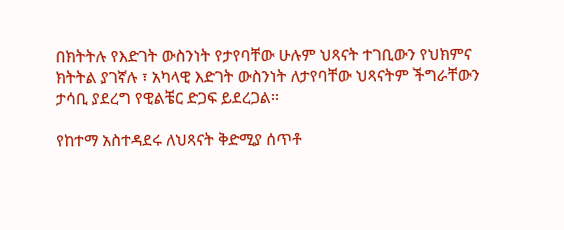በክትትሉ የእድገት ውስንነት የታየባቸው ሁሉም ህጻናት ተገቢውን የህክምና ክትትል ያገኛሉ ፣ አካላዊ እድገት ውስንነት ለታየባቸው ህጻናትም ችግራቸውን ታሳቢ ያደረግ የዊልቼር ድጋፍ ይደረጋል፡፡

የከተማ አስተዳደሩ ለህጻናት ቅድሚያ ሰጥቶ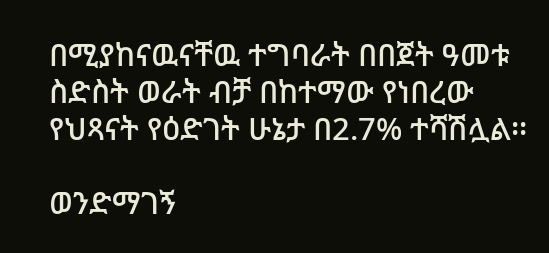በሚያከናዉናቸዉ ተግባራት በበጀት ዓመቱ ስድስት ወራት ብቻ በከተማው የነበረው የህጻናት የዕድገት ሁኔታ በ2.7% ተሻሽሏል፡፡

ወንድማገኝ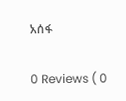አሰፋ

0 Reviews ( 0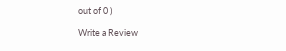out of 0 )

Write a Review